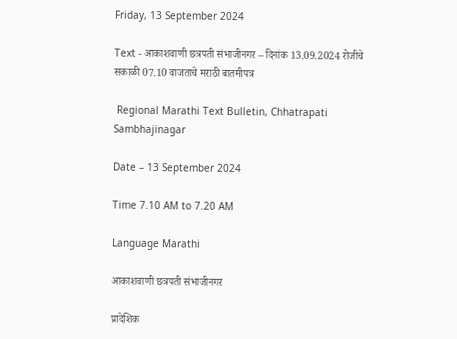Friday, 13 September 2024

Text - आकाशवाणी छत्रपती संभाजीनगर – दिनांक 13.09.2024 रोजीचे सकाळी 07.10 वाजताचे मराठी बातमीपत्र

 Regional Marathi Text Bulletin, Chhatrapati Sambhajinagar

Date – 13 September 2024

Time 7.10 AM to 7.20 AM

Language Marathi

आकाशवाणी छत्रपती संभाजीनगर

प्रादेशिक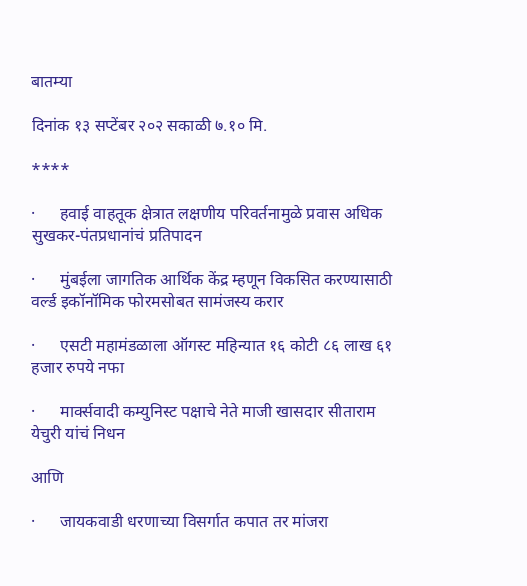बातम्या

दिनांक १३ सप्टेंबर २०२ सकाळी ७.१० मि.

****

·      हवाई वाहतूक क्षेत्रात लक्षणीय परिवर्तनामुळे प्रवास अधिक सुखकर-पंतप्रधानांचं प्रतिपादन

·      मुंबईला जागतिक आर्थिक केंद्र म्हणून विकसित करण्यासाठी वर्ल्ड इकॉनॉमिक फोरमसोबत सामंजस्य करार

·      एसटी महामंडळाला ऑगस्ट महिन्यात १६ कोटी ८६ लाख ६१ हजार रुपये नफा

·      मार्क्सवादी कम्युनिस्ट पक्षाचे नेते माजी खासदार सीताराम येचुरी यांचं निधन

आणि

·      जायकवाडी धरणाच्या विसर्गात कपात तर मांजरा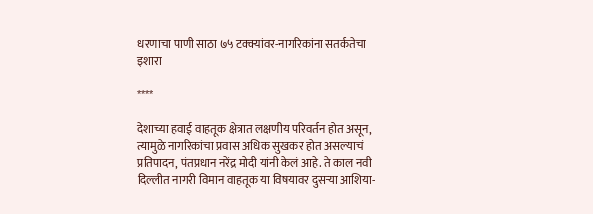धरणाचा पाणी साठा ७५ टक्क्यांवर-नागरिकांना सतर्कतेचा इशारा

****

देशाच्या हवाई वाहतूक क्षेत्रात लक्षणीय परिवर्तन होत असून, त्यामुळे नागरिकांचा प्रवास अधिक सुखकर होत असल्याचं प्रतिपादन, पंतप्रधान नरेंद्र मोदी यांनी केलं आहे. ते काल नवी दिल्लीत नागरी विमान वाहतूक या विषयावर दुसऱ्या आशिया-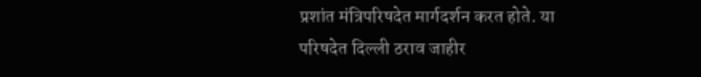प्रशांत मंत्रिपरिषदेत मार्गदर्शन करत होते. या परिषदेत दिल्ली ठराव जाहीर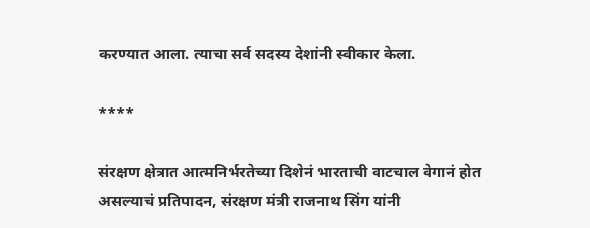करण्यात आला. त्याचा सर्व सदस्य देशांनी स्वीकार केला.

****

संरक्षण क्षेत्रात आत्मनिर्भरतेच्या दिशेनं भारताची वाटचाल वेगानं होत असल्याचं प्रतिपादन, संरक्षण मंत्री राजनाथ सिंग यांनी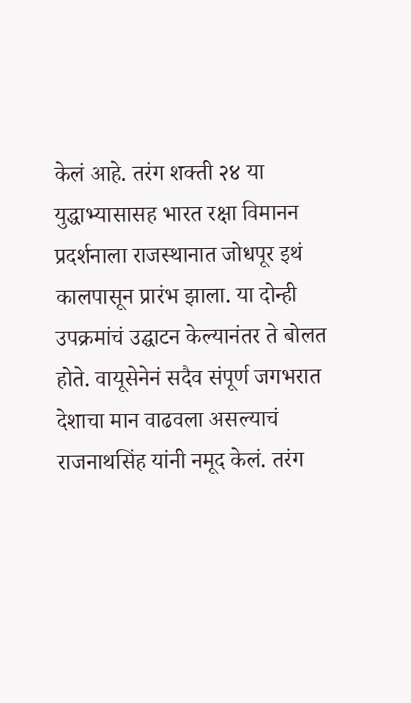केलं आहे. तरंग शक्ती २४ या युद्धाभ्यासासह भारत रक्षा विमानन प्रदर्शनाला राजस्थानात जोधपूर इथं कालपासून प्रारंभ झाला. या दोन्ही उपक्रमांचं उद्घाटन केल्यानंतर ते बोलत होते. वायूसेनेनं सदैव संपूर्ण जगभरात देशाचा मान वाढवला असल्याचं राजनाथसिंह यांनी नमूद केलं. तरंग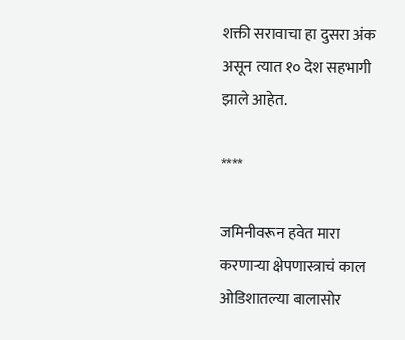शक्ती सरावाचा हा दुसरा अंक असून त्यात १० देश सहभागी झाले आहेत.

****

जमिनीवरून हवेत मारा करणाऱ्या क्षेपणास्त्राचं काल ओडिशातल्या बालासोर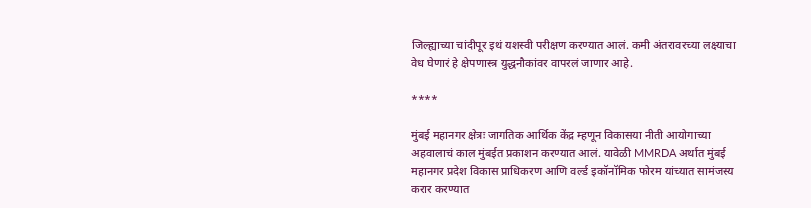जिल्ह्याच्या चांदीपूर इथं यशस्वी परीक्षण करण्यात आलं. कमी अंतरावरच्या लक्ष्याचा वेध घेणारं हे क्षेपणास्त्र युद्धनौकांवर वापरलं जाणार आहे.

****

मुंबई महानगर क्षेत्रः जागतिक आर्थिक केंद्र म्हणून विकासया नीती आयोगाच्या अहवालाचं काल मुंबईत प्रकाशन करण्यात आलं. यावेळी MMRDA अर्थात मुंबई महानगर प्रदेश विकास प्राधिकरण आणि वर्ल्ड इकॉनॉमिक फोरम यांच्यात सामंजस्य करार करण्यात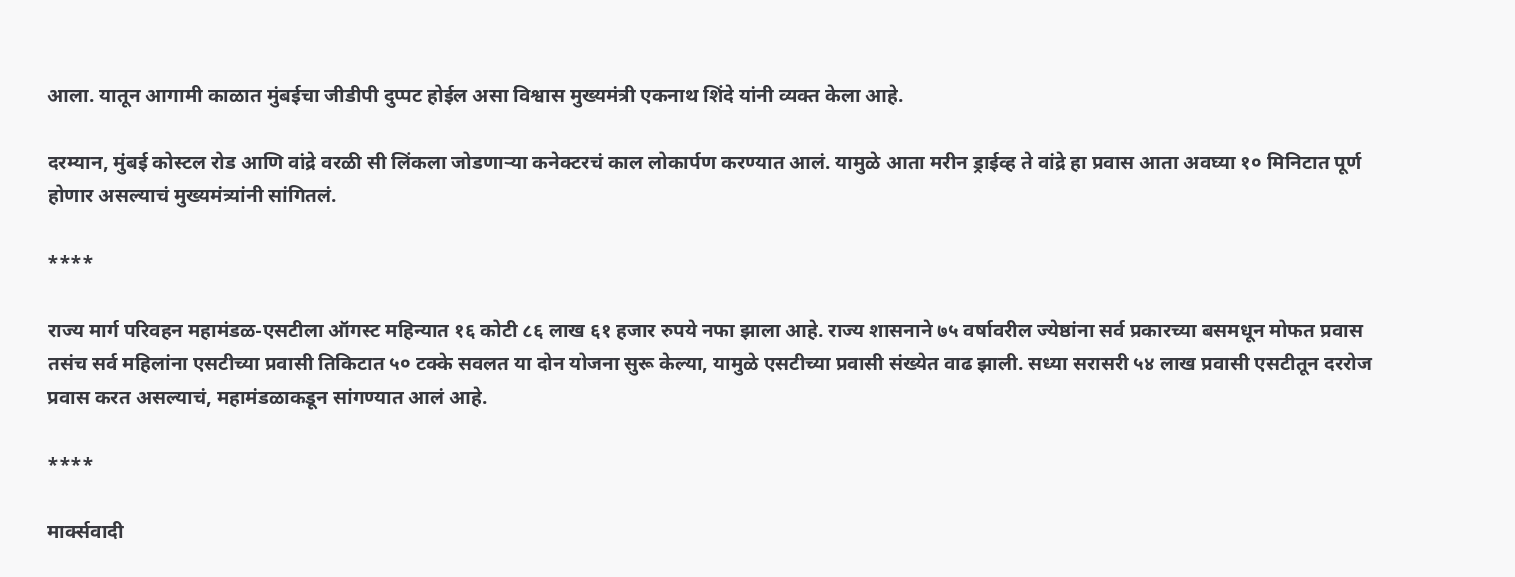आला. यातून आगामी काळात मुंबईचा जीडीपी दुप्पट होईल असा विश्वास मुख्यमंत्री एकनाथ शिंदे यांनी व्यक्त केला आहे.

दरम्यान, मुंबई कोस्टल रोड आणि वांद्रे वरळी सी लिंकला जोडणाऱ्या कनेक्टरचं काल लोकार्पण करण्यात आलं. यामुळे आता मरीन ड्राईव्ह ते वांद्रे हा प्रवास आता अवघ्या १० मिनिटात पूर्ण होणार असल्याचं मुख्यमंत्र्यांनी सांगितलं.

****

राज्य मार्ग परिवहन महामंडळ-एसटीला ऑगस्ट महिन्यात १६ कोटी ८६ लाख ६१ हजार रुपये नफा झाला आहे. राज्य शासनाने ७५ वर्षावरील ज्येष्ठांना सर्व प्रकारच्या बसमधून मोफत प्रवास तसंच सर्व महिलांना एसटीच्या प्रवासी तिकिटात ५० टक्के सवलत या दोन योजना सुरू केल्या, यामुळे एसटीच्या प्रवासी संख्येत वाढ झाली. सध्या सरासरी ५४ लाख प्रवासी एसटीतून दररोज प्रवास करत असल्याचं, महामंडळाकडून सांगण्यात आलं आहे.

****

मार्क्सवादी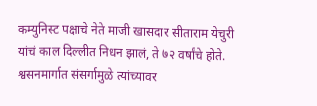कम्युनिस्ट पक्षाचे नेते माजी खासदार सीताराम येचुरी यांचं काल दिल्लीत निधन झालं, ते ७२ वर्षांचे होते. श्वसनमार्गात संसर्गामुळे त्यांच्यावर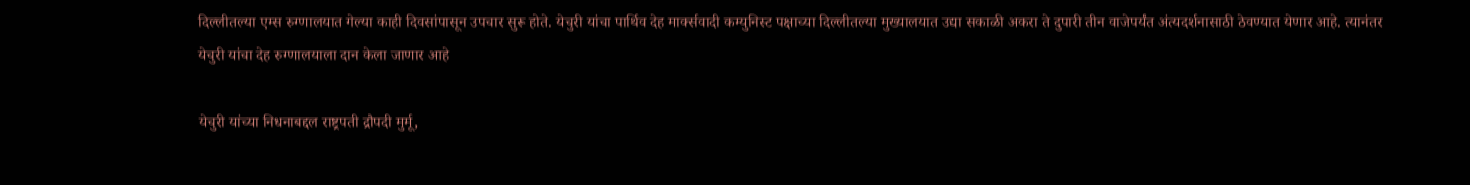दिल्लीतल्या एम्स रुग्णालयात गेल्या काही दिवसांपासून उपचार सुरू होते. येचुरी यांचा पार्थिव देह मार्क्सवादी कम्युनिस्ट पक्षाच्या दिल्लीतल्या मुख्यालयात उद्या सकाळी अकरा ते दुपारी तीन वाजेपर्यंत अंत्यदर्शनासाठी ठेवण्यात येणार आहे. त्यानंतर येचुरी यांचा देह रुग्णालयाला दान केला जाणार आहे

येचुरी यांच्या निधनाबद्दल राष्ट्रपती द्रौपदी मुर्मू,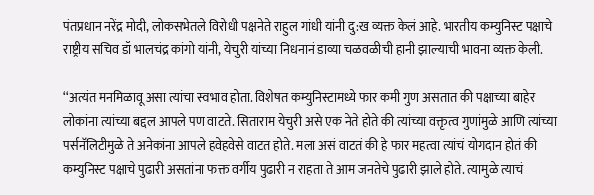पंतप्रधान नरेंद्र मोदी, लोकसभेतले विरोधी पक्षनेते राहुल गांधी यांनी दु:ख व्यक्त केलं आहे. भारतीय कम्युनिस्ट पक्षाचे राष्ट्रीय सचिव डॉ भालचंद्र कांगो यांनी, येचुरी यांच्या निधनानं डाव्या चळवळीची हानी झाल्याची भावना व्यक्त केली.

‘‘अत्यंत मनमिळावू असा त्यांचा स्वभाव होता. विशेषत कम्युनिस्टामध्ये फार कमी गुण असतात की पक्षाच्या बाहेर लोकांना त्यांच्या बद्दल आपले पण वाटते. सिताराम येचुरी असे एक नेते होते की त्यांच्या वक्तृत्व गुणांमुळे आणि त्यांच्या पर्सनॅलिटीमुळे ते अनेकांना आपले हवेहवेसे वाटत होते. मला असं वाटतं की हे फार महत्वा त्यांचं योगदान होतं की कम्युनिस्ट पक्षाचे पुढारी असतांना फक्त वर्गीय पुढारी न राहता ते आम जनतेचे पुढारी झाले होते. त्यामुळे त्याचं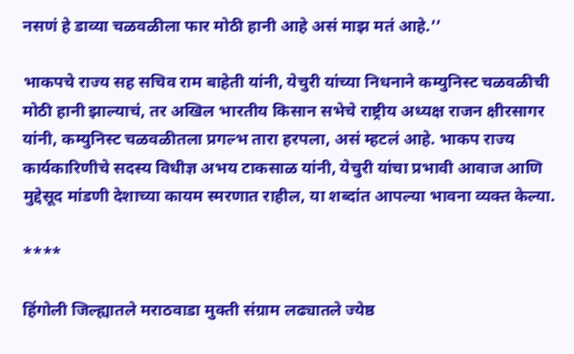नसणं हे डाव्या चळवळीला फार मोठी हानी आहे असं माझ मतं आहे.’’

भाकपचे राज्य सह सचिव राम बाहेती यांनी, येचुरी यांच्या निधनाने कम्युनिस्ट चळवळीची मोठी हानी झाल्याचं, तर अखिल भारतीय किसान सभेचे राष्ट्रीय अध्यक्ष राजन क्षीरसागर यांनी, कम्युनिस्ट चळवळीतला प्रगल्भ तारा हरपला, असं म्हटलं आहे. भाकप राज्य कार्यकारिणीचे सदस्य विधीज्ञ अभय टाकसाळ यांनी, येचुरी यांचा प्रभावी आवाज आणि मुद्देसूद मांडणी देशाच्या कायम स्मरणात राहील, या शब्दांत आपल्या भावना व्यक्त केल्या.

****

हिंगोली जिल्ह्यातले मराठवाडा मुक्ती संग्राम लढ्यातले ज्येष्ठ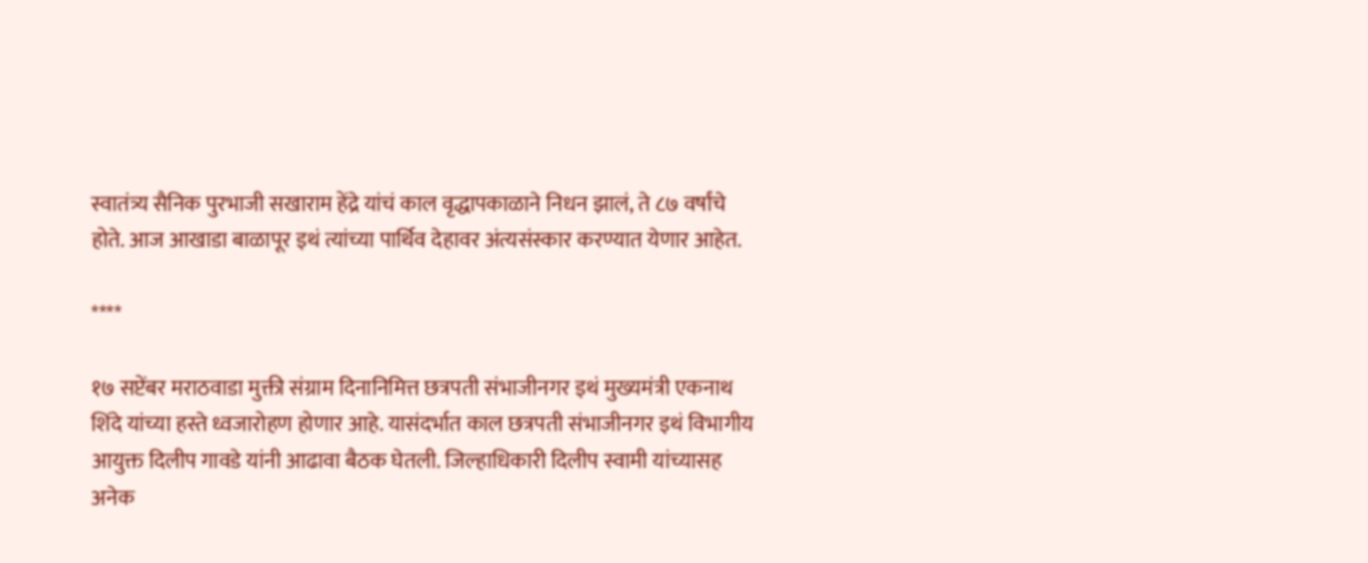स्वातंत्र्य सैनिक पुरभाजी सखाराम हेंद्रे यांचं काल वृद्धापकाळाने निधन झालं, ते ८७ वर्षांचे होते. आज आखाडा बाळापूर इथं त्यांच्या पार्थिव देहावर अंत्यसंस्कार करण्यात येणार आहेत.

****

१७ सप्टेंबर मराठवाडा मुक्ती संग्राम दिनानिमित्त छत्रपती संभाजीनगर इथं मुख्यमंत्री एकनाथ शिंदे यांच्या हस्ते ध्वजारोहण होणार आहे. यासंदर्भात काल छत्रपती संभाजीनगर इथं विभागीय आयुक्त दिलीप गावडे यांनी आढावा बैठक घेतली. जिल्हाधिकारी दिलीप स्वामी यांच्यासह अनेक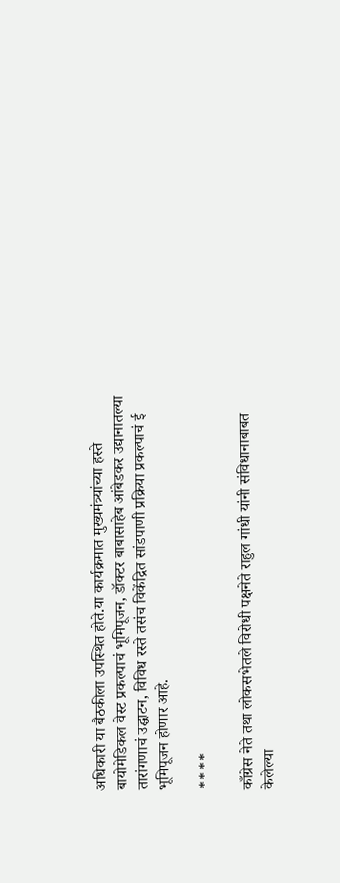अधिकारी या बैठकीला उपस्थित होते.या कार्यक्रमात मुख्यमंत्र्यांच्या हस्ते बायोमेडिकल वेस्ट प्रकल्पाचं भूमिपूजन, डॉक्टर बाबासाहेब आंबेडकर उद्यानातल्या तारांगणाचं उद्घाटन, विविध रस्ते तसंच विकेंद्रित सांडपाणी प्रक्रिया प्रकल्पाचं ई भूमिपूजन होणार आहे.

****

काँग्रेस नेते तथा लोकसभेतले विरोधी पक्षनेते राहुल गांधी यांनी संविधानाबाबत केलेल्या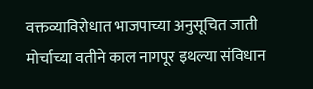वक्तव्याविरोधात भाजपाच्या अनुसूचित जाती मोर्चाच्या वतीने काल नागपूर इथल्या संविधान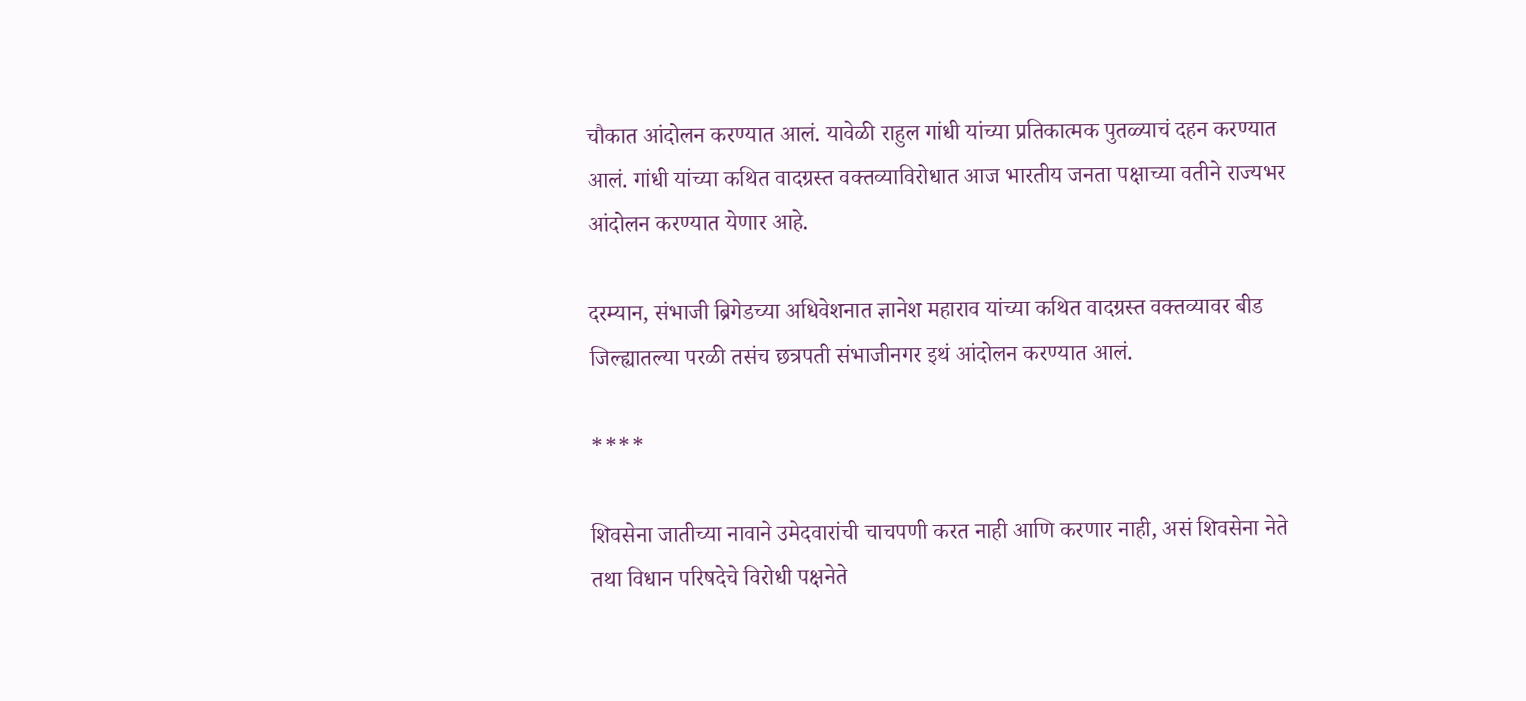चौकात आंदोलन करण्यात आलं. यावेळी राहुल गांधी यांच्या प्रतिकात्मक पुतळ्याचं दहन करण्यात आलं. गांधी यांच्या कथित वादग्रस्त वक्तव्याविरोधात आज भारतीय जनता पक्षाच्या वतीने राज्यभर आंदोलन करण्यात येणार आहे.

दरम्यान, संभाजी ब्रिगेडच्या अधिवेशनात ज्ञानेश महाराव यांच्या कथित वादग्रस्त वक्तव्यावर बीड जिल्ह्यातल्या परळी तसंच छत्रपती संभाजीनगर इथं आंदोलन करण्यात आलं.

****

शिवसेना जातीच्या नावाने उमेदवारांची चाचपणी करत नाही आणि करणार नाही, असं शिवसेना नेते तथा विधान परिषदेचे विरोधी पक्षनेते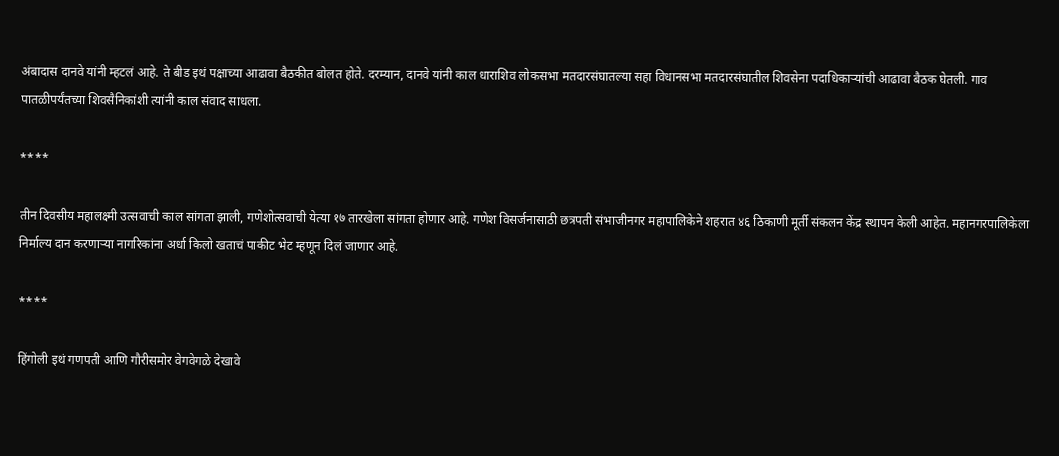अंबादास दानवे यांनी म्हटलं आहे. ते बीड इथं पक्षाच्या आढावा बैठकीत बोलत होते. दरम्यान, दानवे यांनी काल धाराशिव लोकसभा मतदारसंघातल्या सहा विधानसभा मतदारसंघातील शिवसेना पदाधिकाऱ्यांची आढावा बैठक घेतली. गाव पातळीपर्यंतच्या शिवसैनिकांशी त्यांनी काल संवाद साधला.

****

तीन दिवसीय महालक्ष्मी उत्सवाची काल सांगता झाली, गणेशोत्सवाची येत्या १७ तारखेला सांगता होणार आहे. गणेश विसर्जनासाठी छत्रपती संभाजीनगर महापालिकेने शहरात ४६ ठिकाणी मूर्ती संकलन केंद्र स्थापन केली आहेत. महानगरपालिकेला निर्माल्य दान करणाऱ्या नागरिकांना अर्धा किलो खताचं पाकीट भेट म्हणून दिलं जाणार आहे.

****

हिंगोली इथं गणपती आणि गौरीसमोर वेगवेगळे देखावे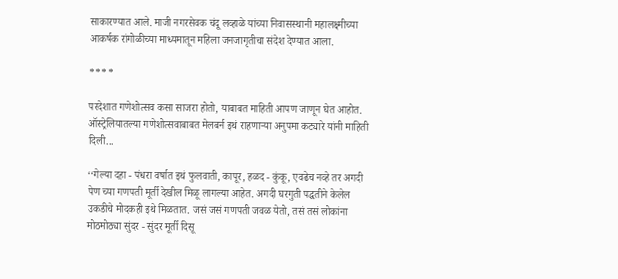साकारण्यात आले. माजी नगरसेवक चंदू लव्हाळे यांच्या निवासस्थानी महालक्ष्मीच्या आकर्षक रांगोळीच्या माध्यमातून महिला जनजागृतीचा संदेश देण्यात आला.

****

परदेशात गणेशोत्सव कसा साजरा होतो, याबाबत माहिती आपण जाणून घेत आहोत. ऑस्ट्रेलियातल्या गणेशोत्सवाबाबत मेलबर्न इथं राहणाऱ्या अनुपमा कट्यारे यांनी माहिती दिली...

‘‘गेल्या दहा - पंधरा वर्षात इथं फुलवाती, कापूर, हळद - कुंकू, एवढेच नव्हे तर अगदी पेण च्या गणपती मूर्ती देखील मिळू लागल्या आहेत. अगदी घरगुती पद्धतीने केलेल उकडीचे मोदकही इथे मिळतात. जसं जसं गणपती जवळ येतो, तसं तसं लोकांना मोठमोठ्या सुंदर - सुंदर मूर्ती दिसू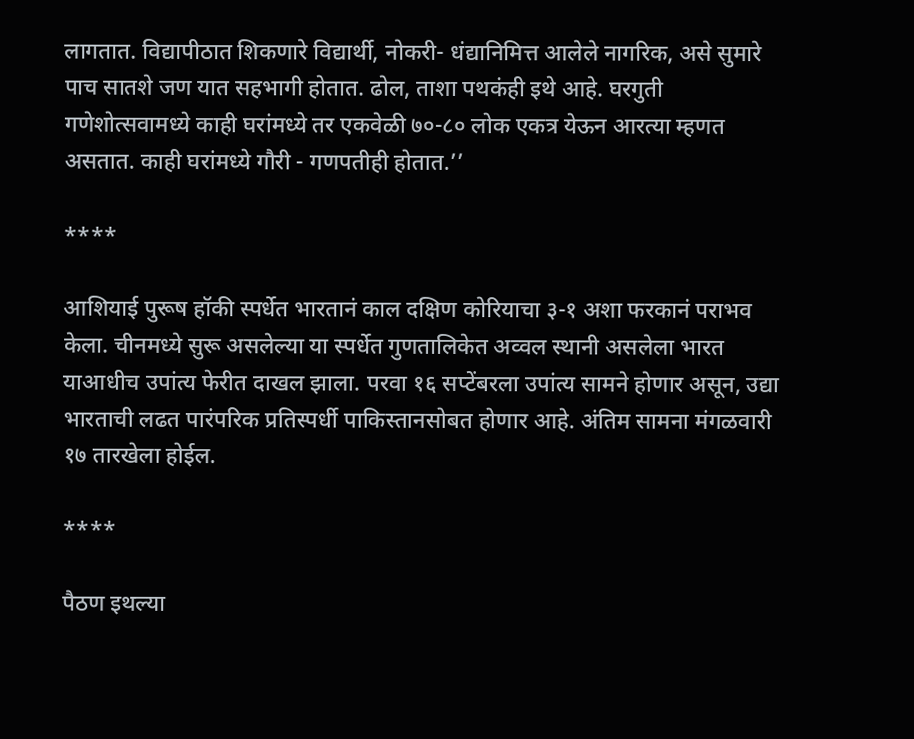लागतात. विद्यापीठात शिकणारे विद्यार्थी, नोकरी- धंद्यानिमित्त आलेले नागरिक, असे सुमारे पाच सातशे जण यात सहभागी होतात. ढोल, ताशा पथकंही इथे आहे. घरगुती गणेशोत्सवामध्ये काही घरांमध्ये तर एकवेळी ७०-८० लोक एकत्र येऊन आरत्या म्हणत असतात. काही घरांमध्ये गौरी - गणपतीही होतात.’’

****

आशियाई पुरूष हॉकी स्पर्धेत भारतानं काल दक्षिण कोरियाचा ३-१ अशा फरकानं पराभव केला. चीनमध्ये सुरू असलेल्या या स्पर्धेत गुणतालिकेत अव्वल स्थानी असलेला भारत याआधीच उपांत्य फेरीत दाखल झाला. परवा १६ सप्टेंबरला उपांत्य सामने होणार असून, उद्या भारताची लढत पारंपरिक प्रतिस्पर्धी पाकिस्तानसोबत होणार आहे. अंतिम सामना मंगळवारी १७ तारखेला होईल.

****

पैठण इथल्या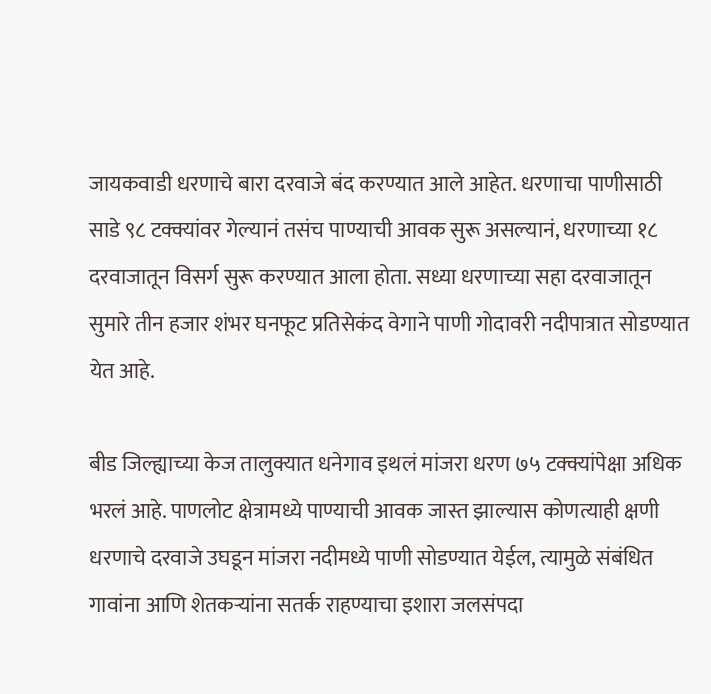जायकवाडी धरणाचे बारा दरवाजे बंद करण्यात आले आहेत. धरणाचा पाणीसाठी साडे ९८ टक्क्यांवर गेल्यानं तसंच पाण्याची आवक सुरू असल्यानं, धरणाच्या १८ दरवाजातून विसर्ग सुरू करण्यात आला होता. सध्या धरणाच्या सहा दरवाजातून सुमारे तीन हजार शंभर घनफूट प्रतिसेकंद वेगाने पाणी गोदावरी नदीपात्रात सोडण्यात येत आहे.

बीड जिल्ह्याच्या केज तालुक्यात धनेगाव इथलं मांजरा धरण ७५ टक्क्यांपेक्षा अधिक भरलं आहे. पाणलोट क्षेत्रामध्ये पाण्याची आवक जास्त झाल्यास कोणत्याही क्षणी धरणाचे दरवाजे उघडून मांजरा नदीमध्ये पाणी सोडण्यात येईल, त्यामुळे संबंधित गावांना आणि शेतकऱ्यांना सतर्क राहण्याचा इशारा जलसंपदा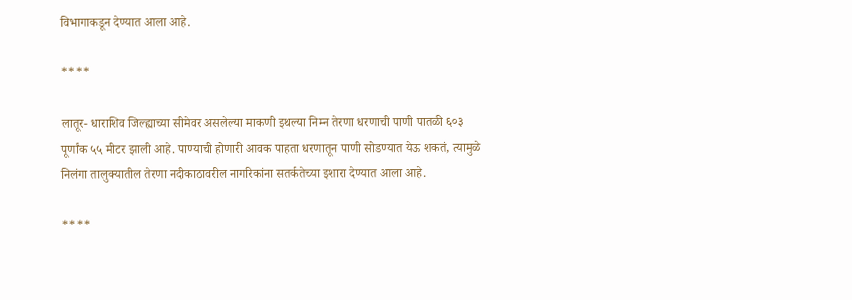विभागाकडून देण्यात आला आहे.

****

लातूर- धाराशिव जिल्ह्याच्या सीमेवर असलेल्या माकणी इथल्या निम्न तेरणा धरणाची पाणी पातळी ६०३ पूर्णांक ५५ मीटर झाली आहे. पाण्याची होणारी आवक पाहता धरणातून पाणी सोडण्यात येऊ शकतं, त्यामुळे निलंगा तालुक्यातील तेरणा नदीकाठावरील नागरिकांना सतर्कतेच्या इशारा देण्यात आला आहे.

****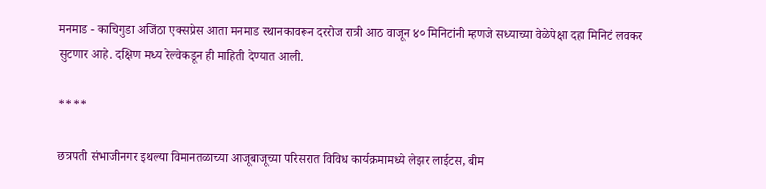मनमाड - काचिगुडा अजिंठा एक्सप्रेस आता मनमाड स्थानकावरून दररोज रात्री आठ वाजून ४० मिनिटांनी म्हणजे सध्याच्या वेळेपेक्षा दहा मिनिटं लवकर सुटणार आहे. दक्षिण मध्य रेल्वेकडून ही माहिती देण्यात आली.

****

छत्रपती संभाजीनगर इथल्या विमानतळाच्या आजूबाजूच्या परिसरात विविध कार्यक्रमामध्ये लेझर लाईटस, बीम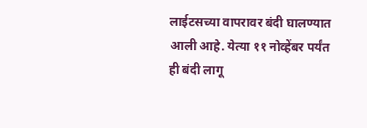लाईटसच्या वापरावर बंदी घालण्यात आली आहे. येत्या ११ नोव्हेंबर पर्यंत ही बंदी लागू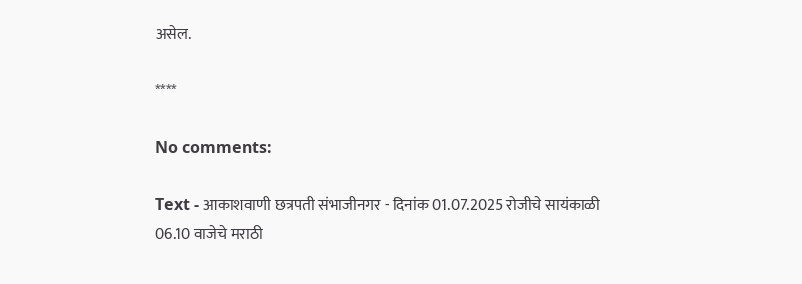असेल.

****

No comments:

Text - आकाशवाणी छत्रपती संभाजीनगर - दिनांक 01.07.2025 रोजीचे सायंकाळी 06.10 वाजेचे मराठी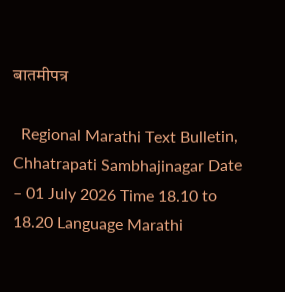बातमीपत्र

  Regional Marathi Text Bulletin, Chhatrapati Sambhajinagar Date – 01 July 2026 Time 18.10 to 18.20 Language Marathi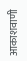आकाशवाणी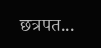छत्रपत...